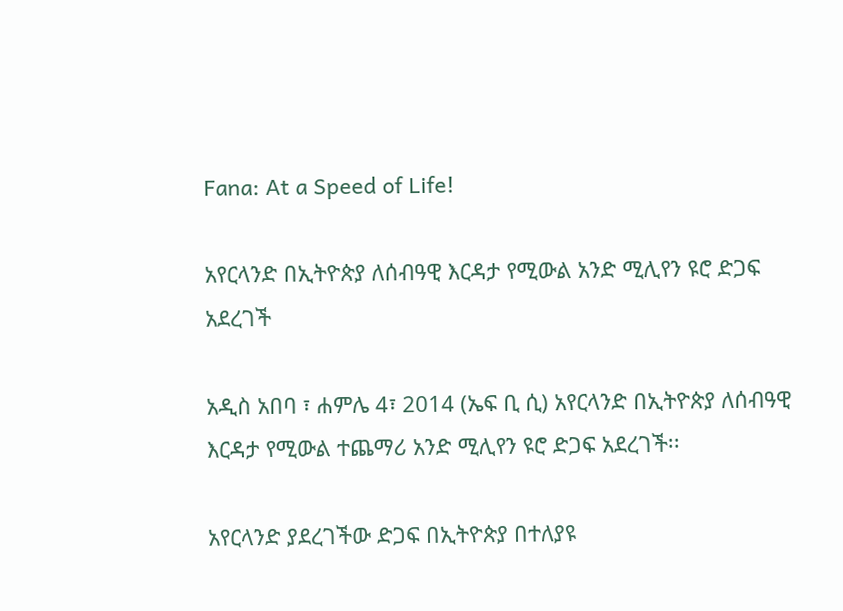Fana: At a Speed of Life!

አየርላንድ በኢትዮጵያ ለሰብዓዊ እርዳታ የሚውል አንድ ሚሊየን ዩሮ ድጋፍ አደረገች

አዲስ አበባ ፣ ሐምሌ 4፣ 2014 (ኤፍ ቢ ሲ) አየርላንድ በኢትዮጵያ ለሰብዓዊ እርዳታ የሚውል ተጨማሪ አንድ ሚሊየን ዩሮ ድጋፍ አደረገች፡፡

አየርላንድ ያደረገችው ድጋፍ በኢትዮጵያ በተለያዩ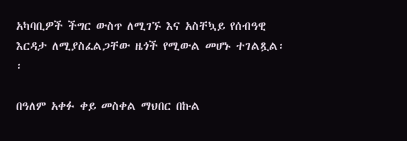አካባቢዎች ችግር ውስጥ ለሚገኙ እና አስቸኳይ የሰብዓዊ እርዳታ ለሚያስፈልጋቸው ዜጎች የሚውል መሆኑ ተገልጿል፡፡

በዓለም አቀፉ ቀይ መስቀል ማህበር በኩል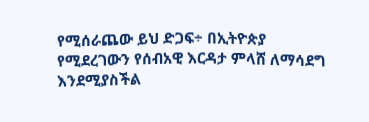የሚሰራጨው ይህ ድጋፍ÷ በኢትዮጵያ የሚደረገውን የሰብአዊ እርዳታ ምላሸ ለማሳደግ እንደሚያስችል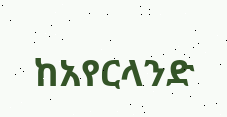ከአየርላንድ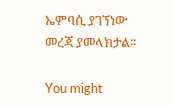ኤምባሲ ያገኘነው መረጃ ያመላክታል፡፡

You might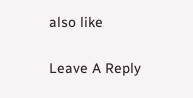also like

Leave A Reply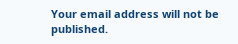Your email address will not be published.